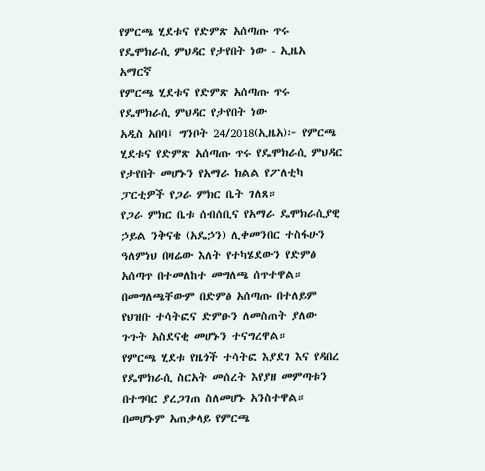የምርጫ ሂደቱና የድምጽ አሰጣጡ ጥሩ የዴሞክራሲ ምህዳር የታየበት ነው - ኢዜአ አማርኛ
የምርጫ ሂደቱና የድምጽ አሰጣጡ ጥሩ የዴሞክራሲ ምህዳር የታየበት ነው
አዲስ አበባ፤ ግንቦት 24/2018(ኢዜአ)፦ የምርጫ ሂደቱና የድምጽ አሰጣጡ ጥሩ የዴሞክራሲ ምህዳር የታየበት መሆኑን የአማራ ክልል የፖለቲካ ፓርቲዎች የጋራ ምክር ቤት ገለጸ።
የጋራ ምክር ቤቱ ሰብሰቢና የአማራ ዴሞክራሲያዊ ኃይል ንቅናቄ (አዴኃን) ሊቀመንበር ተስፋሁን ዓለምነህ በዛሬው እለት የተካሄደውን የድምፅ አሰጣጥ በተመለከተ መግለጫ ሰጥተዋል።
በመግለጫቸውም በድምፅ አሰጣጡ በተለይም የህዝቡ ተሳትፎና ድምፁን ለመስጠት ያለው ጉጉት አስደናቂ መሆኑን ተናግረዋል።
የምርጫ ሂደቱ የዜጎች ተሳትፎ እያደገ እና የዳበረ የዴሞክራሲ ስርአት መሰረት እየያዘ መምጣቱን በተግባር ያረጋገጠ ስለመሆኑ አንስተዋል።
በመሆኑም አጠቃላይ የምርጫ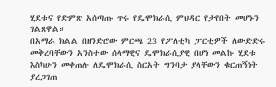ሂደቱና የድምጽ አሰጣጡ ጥሩ የዴሞክራሲ ምህዳር የታየበት መሆኑን ገልጸዋል።
በአማራ ክልል በዘንድሮው ምርጫ 23 የፖለቲካ ፓርቲዎች ለውድድሩ መቅረባቸውን አንስተው ሰላማዊና ዴሞክራሲያዊ በሆነ መልኩ ሂደቱ እስካሁን መቀጠሉ ለዴሞክራሲ ስርአት ግንባታ ያላቸውን ቁርጠኝነት ያረጋገጠ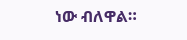ነው ብለዋል።